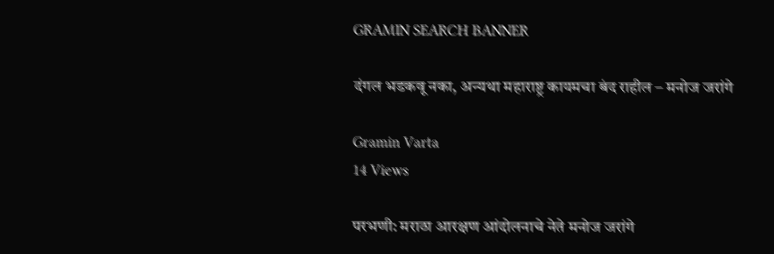GRAMIN SEARCH BANNER

दंगल भडकवू नका, अन्यथा महाराष्ट्र कायमचा बंद राहील – मनोज जरांगे

Gramin Varta
14 Views

परभणी: मराठा आरक्षण आंदोलनाचे नेते मनोज जरांगे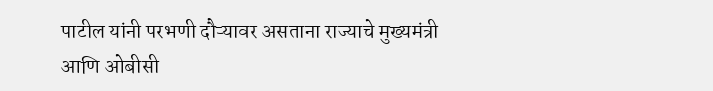पाटील यांनी परभणी दौऱ्यावर असताना राज्याचे मुख्यमंत्री आणि ओबीसी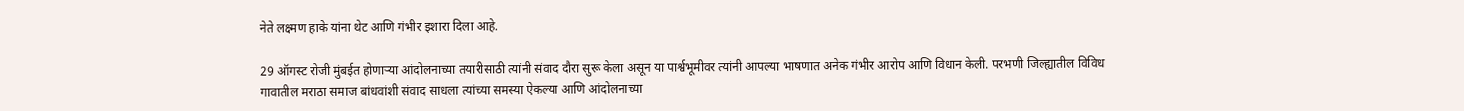नेते लक्ष्मण हाके यांना थेट आणि गंभीर इशारा दिला आहे.

29 ऑगस्ट रोजी मुंबईत होणाऱ्या आंदोलनाच्या तयारीसाठी त्यांनी संवाद दौरा सुरू केला असून या पार्श्वभूमीवर त्यांनी आपल्या भाषणात अनेक गंभीर आरोप आणि विधान केली. परभणी जिल्ह्यातील विविध गावातील मराठा समाज बांधवांशी संवाद साधला त्यांच्या समस्या ऐकल्या आणि आंदोलनाच्या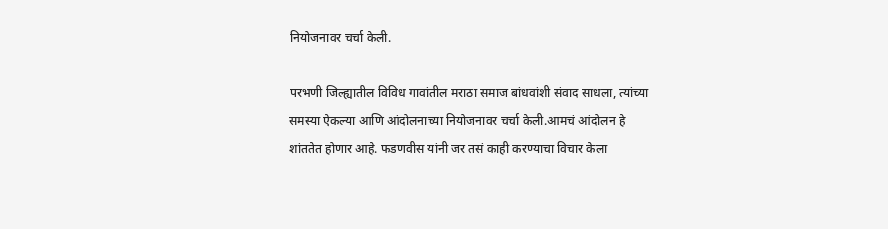नियोजनावर चर्चा केली.

परभणी जिल्ह्यातील विविध गावांतील मराठा समाज बांधवांशी संवाद साधला, त्यांच्या समस्या ऐकल्या आणि आंदोलनाच्या नियोजनावर चर्चा केली.आमचं आंदोलन हे शांततेत होणार आहे. फडणवीस यांनी जर तसं काही करण्याचा विचार केला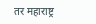तर महाराष्ट्र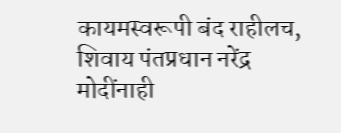कायमस्वरूपी बंद राहीलच, शिवाय पंतप्रधान नरेंद्र मोदींनाही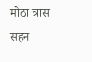मोठा त्रास सहन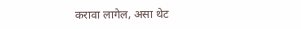करावा लागेल, असा थेट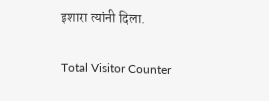इशारा त्यांनी दिला.

Total Visitor Counter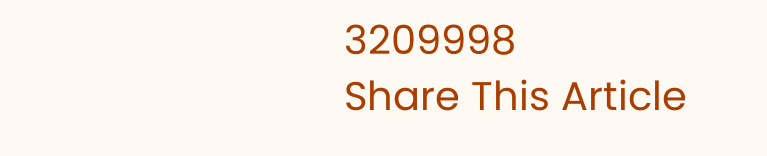3209998
Share This Article